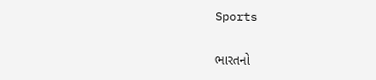Sports

ભારતનો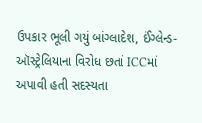ઉપકાર ભૂલી ગયું બાંગ્લાદેશ, ઈંગ્લેન્ડ-ઑસ્ટ્રેલિયાના વિરોધ છતાં ICCમાં અપાવી હતી સદસ્યતા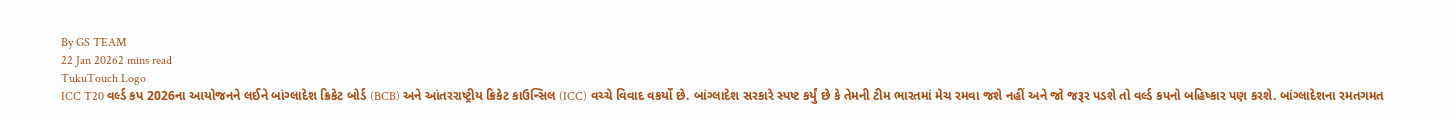By GS TEAM
22 Jan 20262 mins read
TukuTouch Logo
ICC T20 વર્લ્ડ કપ 2026ના આયોજનને લઈને બાંગ્લાદેશ ક્રિકેટ બોર્ડ (BCB) અને આંતરરાષ્ટ્રીય ક્રિકેટ કાઉન્સિલ (ICC) વચ્ચે વિવાદ વકર્યો છે. બાંગ્લાદેશ સરકારે સ્પષ્ટ કર્યું છે કે તેમની ટીમ ભારતમાં મેચ રમવા જશે નહીં અને જો જરૂર પડશે તો વર્લ્ડ કપનો બહિષ્કાર પણ કરશે. બાંગ્લાદેશના રમતગમત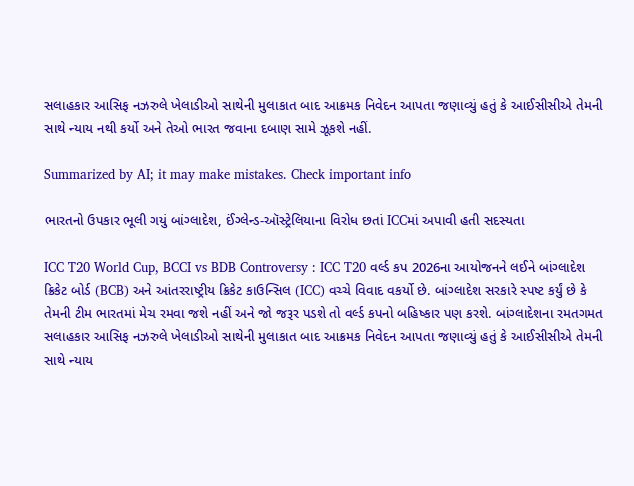સલાહકાર આસિફ નઝરુલે ખેલાડીઓ સાથેની મુલાકાત બાદ આક્રમક નિવેદન આપતા જણાવ્યું હતું કે આઈસીસીએ તેમની સાથે ન્યાય નથી કર્યો અને તેઓ ભારત જવાના દબાણ સામે ઝૂકશે નહીં.

Summarized by AI; it may make mistakes. Check important info

ભારતનો ઉપકાર ભૂલી ગયું બાંગ્લાદેશ, ઈંગ્લેન્ડ-ઑસ્ટ્રેલિયાના વિરોધ છતાં ICCમાં અપાવી હતી સદસ્યતા

ICC T20 World Cup, BCCI vs BDB Controversy : ICC T20 વર્લ્ડ કપ 2026ના આયોજનને લઈને બાંગ્લાદેશ ક્રિકેટ બોર્ડ (BCB) અને આંતરરાષ્ટ્રીય ક્રિકેટ કાઉન્સિલ (ICC) વચ્ચે વિવાદ વકર્યો છે. બાંગ્લાદેશ સરકારે સ્પષ્ટ કર્યું છે કે તેમની ટીમ ભારતમાં મેચ રમવા જશે નહીં અને જો જરૂર પડશે તો વર્લ્ડ કપનો બહિષ્કાર પણ કરશે. બાંગ્લાદેશના રમતગમત સલાહકાર આસિફ નઝરુલે ખેલાડીઓ સાથેની મુલાકાત બાદ આક્રમક નિવેદન આપતા જણાવ્યું હતું કે આઈસીસીએ તેમની સાથે ન્યાય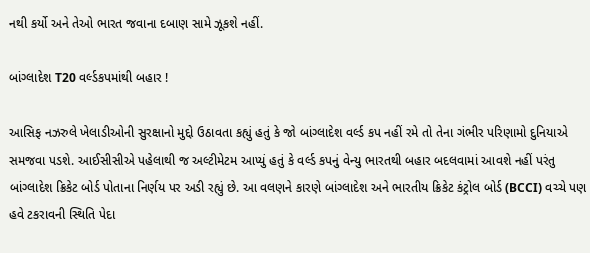નથી કર્યો અને તેઓ ભારત જવાના દબાણ સામે ઝૂકશે નહીં.

બાંગ્લાદેશ T20 વર્લ્ડકપમાંથી બહાર !

આસિફ નઝરુલે ખેલાડીઓની સુરક્ષાનો મુદ્દો ઉઠાવતા કહ્યું હતું કે જો બાંગ્લાદેશ વર્લ્ડ કપ નહીં રમે તો તેના ગંભીર પરિણામો દુનિયાએ સમજવા પડશે. આઈસીસીએ પહેલાથી જ અલ્ટીમેટમ આપ્યું હતું કે વર્લ્ડ કપનું વેન્યુ ભારતથી બહાર બદલવામાં આવશે નહીં પરંતુ બાંગ્લાદેશ ક્રિકેટ બોર્ડ પોતાના નિર્ણય પર અડી રહ્યું છે. આ વલણને કારણે બાંગ્લાદેશ અને ભારતીય ક્રિકેટ કંટ્રોલ બોર્ડ (BCCI) વચ્ચે પણ હવે ટકરાવની સ્થિતિ પેદા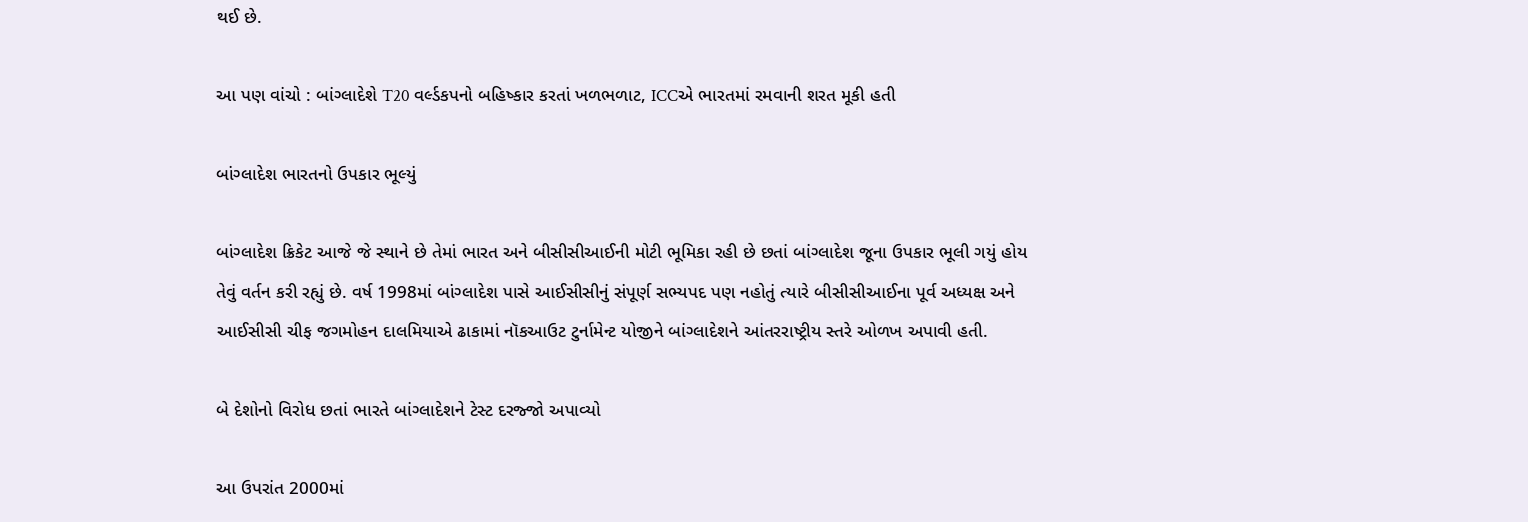થઈ છે.

આ પણ વાંચો : બાંગ્લાદેશે T20 વર્લ્ડકપનો બહિષ્કાર કરતાં ખળભળાટ, ICCએ ભારતમાં રમવાની શરત મૂકી હતી

બાંગ્લાદેશ ભારતનો ઉપકાર ભૂલ્યું

બાંગ્લાદેશ ક્રિકેટ આજે જે સ્થાને છે તેમાં ભારત અને બીસીસીઆઈની મોટી ભૂમિકા રહી છે છતાં બાંગ્લાદેશ જૂના ઉપકાર ભૂલી ગયું હોય તેવું વર્તન કરી રહ્યું છે. વર્ષ 1998માં બાંગ્લાદેશ પાસે આઈસીસીનું સંપૂર્ણ સભ્યપદ પણ નહોતું ત્યારે બીસીસીઆઈના પૂર્વ અધ્યક્ષ અને આઈસીસી ચીફ જગમોહન દાલમિયાએ ઢાકામાં નૉકઆઉટ ટુર્નામેન્ટ યોજીને બાંગ્લાદેશને આંતરરાષ્ટ્રીય સ્તરે ઓળખ અપાવી હતી.

બે દેશોનો વિરોધ છતાં ભારતે બાંગ્લાદેશને ટેસ્ટ દરજ્જો અપાવ્યો

આ ઉપરાંત 2000માં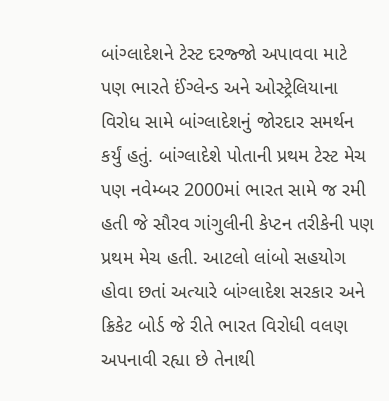બાંગ્લાદેશને ટેસ્ટ દરજ્જો અપાવવા માટે પણ ભારતે ઈંગ્લેન્ડ અને ઓસ્ટ્રેલિયાના વિરોધ સામે બાંગ્લાદેશનું જોરદાર સમર્થન કર્યું હતું. બાંગ્લાદેશે પોતાની પ્રથમ ટેસ્ટ મેચ પણ નવેમ્બર 2000માં ભારત સામે જ રમી હતી જે સૌરવ ગાંગુલીની કેપ્ટન તરીકેની પણ પ્રથમ મેચ હતી. આટલો લાંબો સહયોગ હોવા છતાં અત્યારે બાંગ્લાદેશ સરકાર અને ક્રિકેટ બોર્ડ જે રીતે ભારત વિરોધી વલણ અપનાવી રહ્યા છે તેનાથી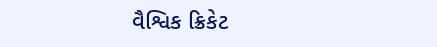વૈશ્વિક ક્રિકેટ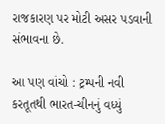રાજકારણ પર મોટી અસર પડવાની સંભાવના છે.

આ પણ વાંચો : ટ્રમ્પની નવી કરતૂતથી ભારત-ચીનનું વધ્યું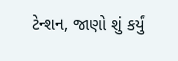ટેન્શન, જાણો શું કર્યું